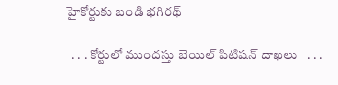హైకోర్టుకు బండి భగిరథ్

  . . . కోర్టులో ముందస్తు బెయిల్ పిటిషన్ దాఖలు   . . .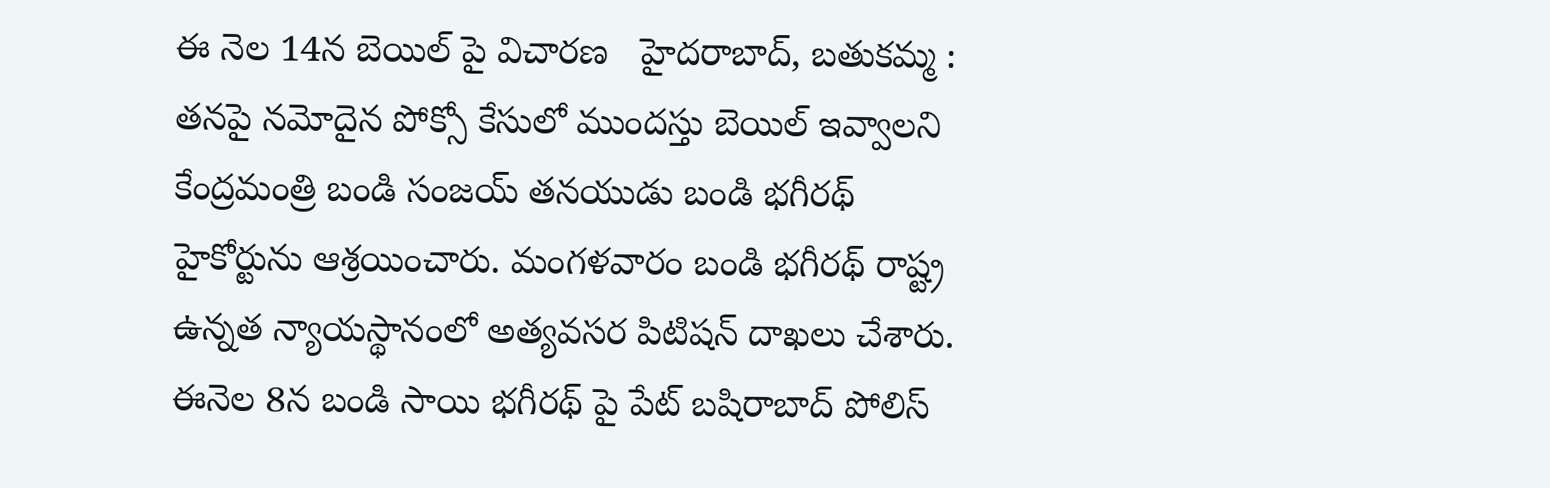ఈ నెల 14న బెయిల్ పై విచారణ   హైదరాబాద్, బతుకమ్మ :   తనపై నమోదైన పోక్సో కేసులో ముందస్తు బెయిల్ ఇవ్వాలని కేంద్రమంత్రి బండి సంజయ్ తనయుడు బండి భగీరథ్ హైకోర్టును ఆశ్రయించారు. మంగళవారం బండి భగీరథ్ రాష్ట్ర ఉన్నత న్యాయస్థానంలో అత్యవసర పిటిషన్ దాఖలు చేశారు.  ఈనెల 8న బండి సాయి భగీరథ్ పై పేట్ బషిరాబాద్ పోలిస్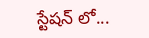స్టేషన్ లో...